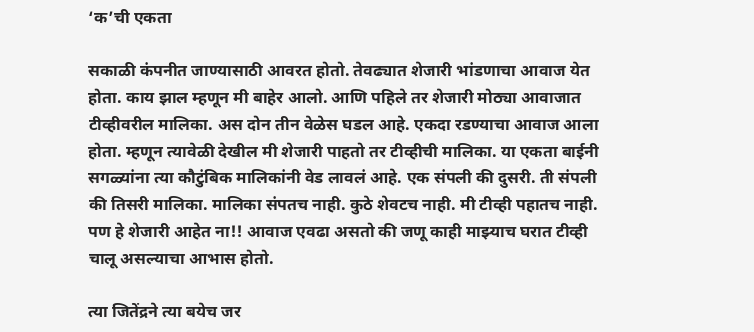‘क’ची एकता

सकाळी कंपनीत जाण्यासाठी आवरत होतो. तेवढ्यात शेजारी भांडणाचा आवाज येत होता. काय झाल म्हणून मी बाहेर आलो. आणि पहिले तर शेजारी मोठ्या आवाजात टीव्हीवरील मालिका. अस दोन तीन वेळेस घडल आहे. एकदा रडण्याचा आवाज आला होता. म्हणून त्यावेळी देखील मी शेजारी पाहतो तर टीव्हीची मालिका. या एकता बाईनी सगळ्यांना त्या कौटुंबिक मालिकांनी वेड लावलं आहे. एक संपली की दुसरी. ती संपली की तिसरी मालिका. मालिका संपतच नाही. कुठे शेवटच नाही. मी टीव्ही पहातच नाही. पण हे शेजारी आहेत ना!! आवाज एवढा असतो की जणू काही माझ्याच घरात टीव्ही चालू असल्याचा आभास होतो.

त्या जितेंद्रने त्या बयेच जर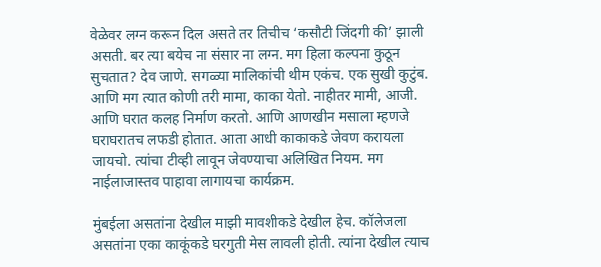वेळेवर लग्न करून दिल असते तर तिचीच ‘कसौटी जिंदगी की’ झाली असती. बर त्या बयेच ना संसार ना लग्न. मग हिला कल्पना कुठून सुचतात? देव जाणे. सगळ्या मालिकांची थीम एकंच. एक सुखी कुटुंब. आणि मग त्यात कोणी तरी मामा, काका येतो. नाहीतर मामी, आजी. आणि घरात कलह निर्माण करतो. आणि आणखीन मसाला म्हणजे घराघरातच लफडी होतात. आता आधी काकाकडे जेवण करायला जायचो. त्यांचा टीव्ही लावून जेवण्याचा अलिखित नियम. मग नाईलाजास्तव पाहावा लागायचा कार्यक्रम.

मुंबईला असतांना देखील माझी मावशीकडे देखील हेच. कॉलेजला असतांना एका काकूंकडे घरगुती मेस लावली होती. त्यांना देखील त्याच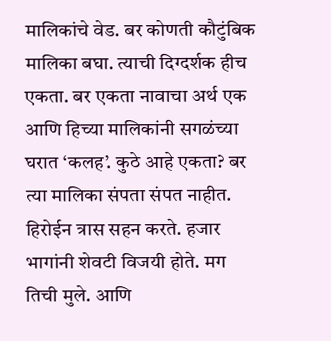मालिकांचे वेड. बर कोणती कौटुंबिक मालिका बघा. त्याची दिग्दर्शक हीच एकता. बर एकता नावाचा अर्थ एक आणि हिच्या मालिकांनी सगळंच्या घरात ‘कलह’. कुठे आहे एकता? बर त्या मालिका संपता संपत नाहीत. हिरोईन त्रास सहन करते. हजार भागांनी शेवटी विजयी होते. मग तिची मुले. आणि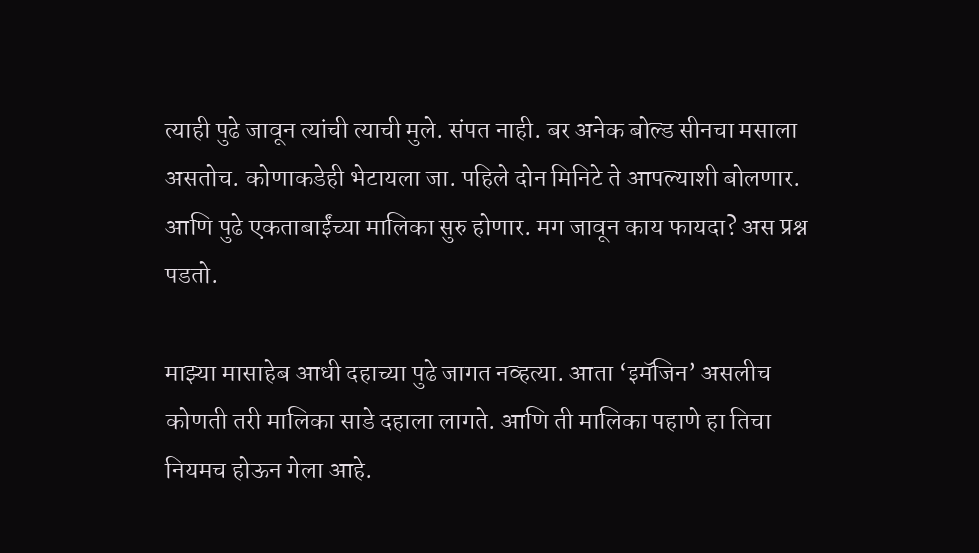त्याही पुढे जावून त्यांची त्याची मुले. संपत नाही. बर अनेक बोल्ड सीनचा मसाला असतोच. कोणाकडेही भेटायला जा. पहिले दोन मिनिटे ते आपल्याशी बोलणार. आणि पुढे एकताबाईंच्या मालिका सुरु होणार. मग जावून काय फायदा? अस प्रश्न पडतो.

माझ्या मासाहेब आधी दहाच्या पुढे जागत नव्हत्या. आता ‘इमॅजिन’ असलीच कोणती तरी मालिका साडे दहाला लागते. आणि ती मालिका पहाणे हा तिचा नियमच होऊन गेला आहे.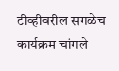टीव्हीवरील सगळेच कार्यक्रम चांगले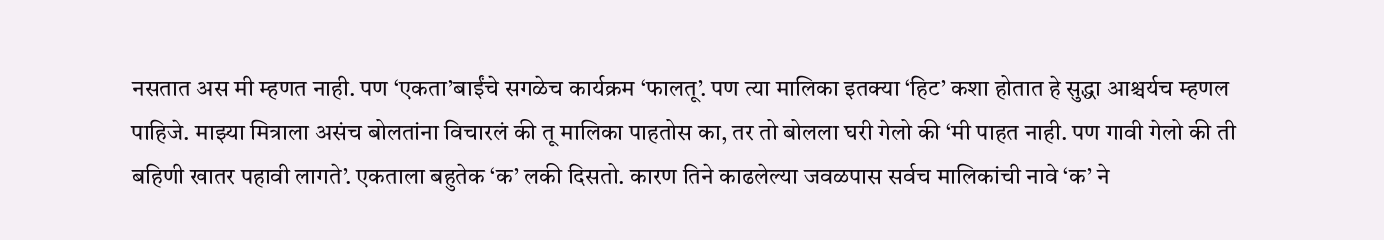नसतात अस मी म्हणत नाही. पण ‘एकता’बाईंचे सगळेच कार्यक्रम ‘फालतू’. पण त्या मालिका इतक्या ‘हिट’ कशा होतात हे सुद्धा आश्चर्यच म्हणल पाहिजे. माझ्या मित्राला असंच बोलतांना विचारलं की तू मालिका पाहतोस का, तर तो बोलला घरी गेलो की ‘मी पाहत नाही. पण गावी गेलो की ती बहिणी खातर पहावी लागते’. एकताला बहुतेक ‘क’ लकी दिसतो. कारण तिने काढलेल्या जवळपास सर्वच मालिकांची नावे ‘क’ ने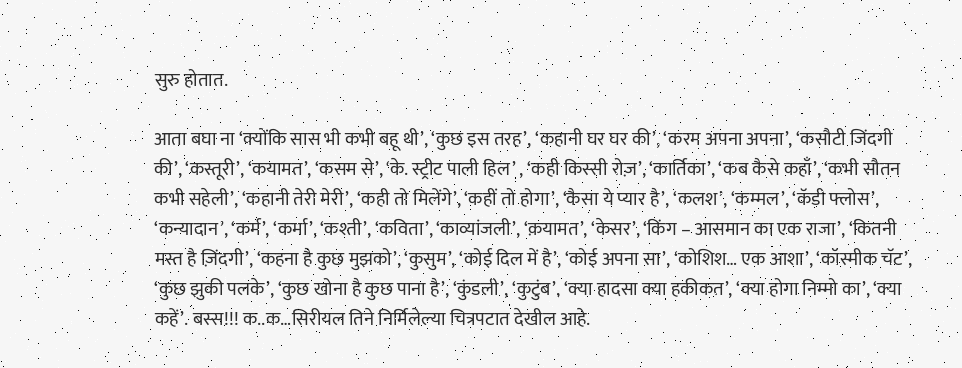सुरु होतात.

आता बघा ना ‘क्योंकि सास भी कभी बहू थी’, ‘कुछ इस तरह’, ‘कहानी घर घर की’, ‘करम अपना अपना’, ‘कसौटी जिंदगी की’, ‘कस्तूरी’, ‘कयामत’, ‘कसम से’, ‘के. स्ट्रीट पाली हिल’ , ‘कही किस्सी रोज़’, ‘कार्तिका’, ‘कब कैसे कहाँ’, ‘कभी सौतन कभी सहेली’, ‘कहानी तेरी मेरी’, ‘कही तो मिलेंगे’, ‘कहीं तो होगा’, ‘कैसा ये प्यार है’, ‘कलश’, ‘कम्मल’, ‘कॅडी फ्लोस’, ‘कन्यादान’, ‘कर्म’, ‘कर्मा’, ‘कश्ती’, ‘कविता’, ‘काव्यांजली’, ‘क़यामत’, ‘केसर’, ‘किंग – आसमान का एक राजा’, ‘कितनी मस्त है ज़िंदगी’, ‘कहना है कुछ मुझको’, ‘कुसुम’, ‘कोई दिल में है’, ‘कोई अपना सा’, ‘कोशिश… एक आशा’, ‘कॉस्मीक चॅट’, ‘कुछ झुकी पलके’, ‘कुछ खोना है कुछ पाना है’, ‘कुंडली’, ‘कुटुंब’, ‘क्या हादसा क्या हकीकत’, ‘क्या होगा निम्मो का’, ‘क्या कहें’. बस्स!!! क..क…सिरीयल तिने निर्मिलेल्या चित्रपटात देखील आहे.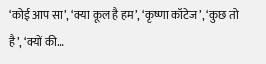‘कोई आप सा’, ‘क्या कूल है हम’, ‘कृष्णा कॉटेज’, ‘कुछ तो है’, ‘क्यों की…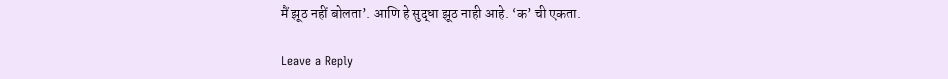मैं झूठ नहीं बोलता’. आणि हे सुद्धा झूठ नाही आहे. ‘क’ ची एकता.

Leave a Reply